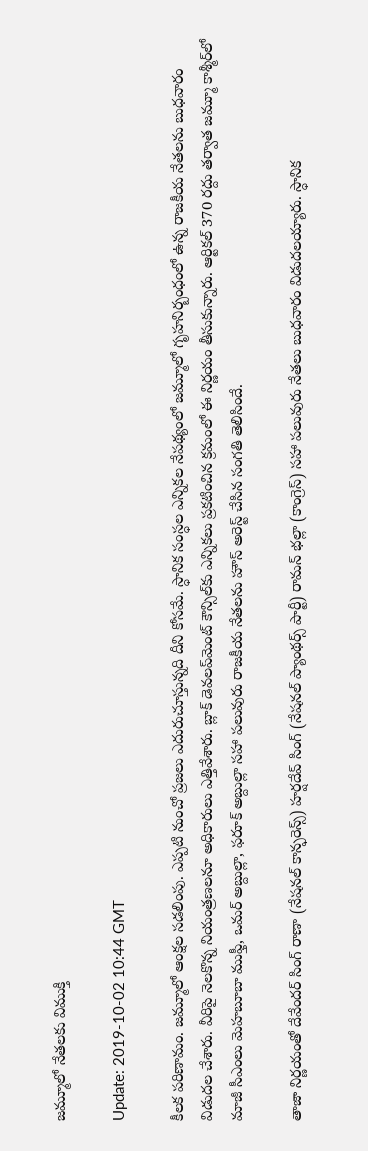జమ్మూలో నేతలకు విముక్తి

Update: 2019-10-02 10:44 GMT

కీలక పరిణామం. జమ్మూలో ఆంక్షల సడలింపు. ఎప్పటి నుంచో ప్రజలు ఎదురుచూస్తున్నది దీని కోసమే. స్ధానిక సంస్ధల ఎన్నికల నేపథ్యంలో జమ్మూలో గృహనిర్బంధంలో ఉన్న రాజకీయ నేతలను బుధవారం విడుదల చేశారు. వీరిపై నెలకొన్న నియంత్రణలనూ అధికారులు ఎత్తివేశారు. బ్లాక్‌ డెవలప్‌మెంట్‌ కౌన్సిల్‌కు ఎన్నికలు ప్రకటించిన క్రమంలో ఈ నిర్ణయం తీసుకున్నారు. ఆర్టికల్‌ 370 రద్దు తర్వాత జమ్మూ కాశ్మీర్‌లో మాజీ సీఎంలు మెహబూబా ముఫ్తీ, ఒమర్‌ అబ్దుల్లా, ఫరూక్‌ అబ్దుల్లా సహా పలువురు రాజకీయ నేతలను హౌస్‌ అరెస్ట్‌ చేసిన సంగతి తెలిసిందే.

తాజా నిర్ణయంతో దేవేందర్‌ సింగ్‌ రాణా (నేషనల్‌ కాన్ఫరెన్స్‌) హర్షదేవ్‌ సింగ్‌ (నేషనల్‌ ప్యాంథర్స్‌ పార్టీ) రామన్‌ భల్లా (కాంగ్రెస్‌) సహా పలువురు నేతలు బుధవారం విడుదలయ్యారు. స్ధానిక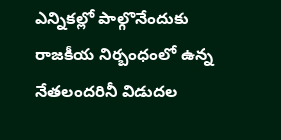ఎన్నికల్లో పాల్గొనేందుకు రాజకీయ నిర్బంధంలో ఉన్న నేతలందరినీ విడుదల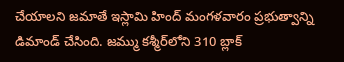చేయాలని జమాతే ఇస్లామి హింద్‌ మంగళవారం ప్రభుత్వాన్ని డిమాండ్‌ చేసింది. జమ్ము కశ్మీర్‌లోని 310 బ్లాక్‌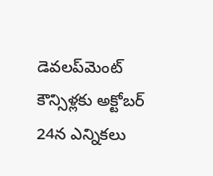డెవలప్‌మెంట్‌ కౌన్సిళ్లకు అక్టోబర్‌ 24న ఎన్నికలు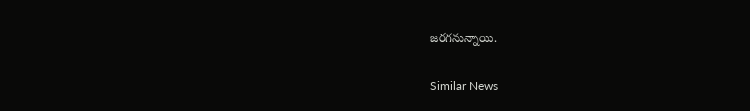జరగనున్నాయి.

Similar News